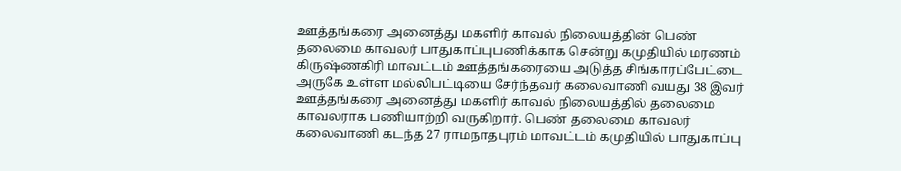ஊத்தங்கரை அனைத்து மகளிர் காவல் நிலையத்தின் பெண் தலைமை காவலர் பாதுகாப்புபணிக்காக சென்று கமுதியில் மரணம் கிருஷ்ணகிரி மாவட்டம் ஊத்தங்கரையை அடுத்த சிங்காரப்பேட்டை அருகே உள்ள மல்லிபட்டியை சேர்ந்தவர் கலைவாணி வயது 38 இவர் ஊத்தங்கரை அனைத்து மகளிர் காவல் நிலையத்தில் தலைமை காவலராக பணியாற்றி வருகிறார். பெண் தலைமை காவலர் கலைவாணி கடந்த 27 ராமநாதபுரம் மாவட்டம் கமுதியில் பாதுகாப்பு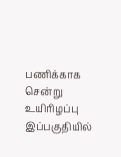பணிக்காக சென்று உயிரிழப்பு இப்பகுதியில்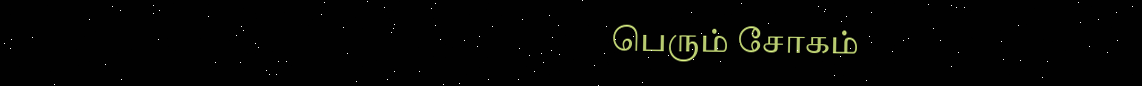பெரும் சோகம்